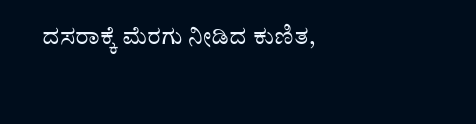ದಸರಾಕ್ಕೆ ಮೆರಗು ನೀಡಿದ ಕುಣಿತ,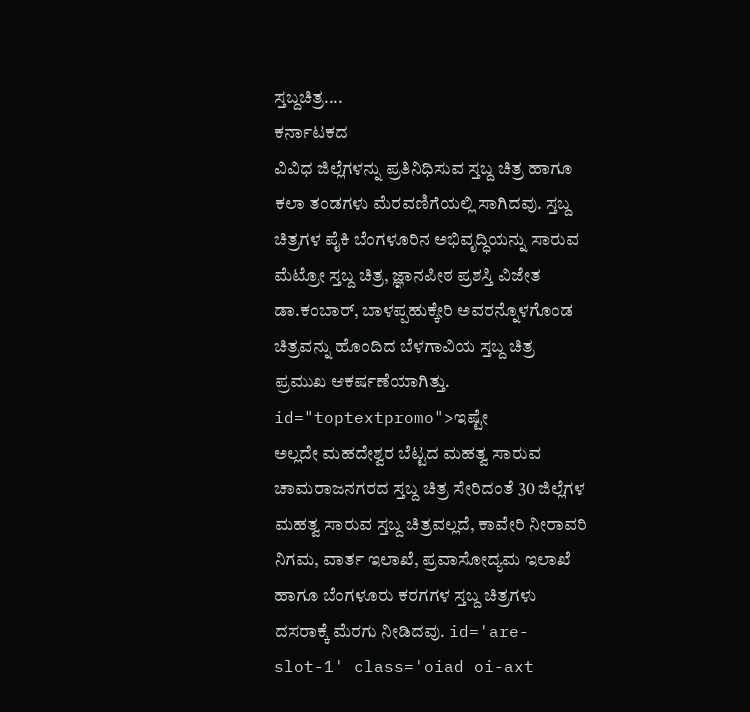ಸ್ತಬ್ದಚಿತ್ರ....
ಕರ್ನಾಟಕದ
ವಿವಿಧ ಜಿಲ್ಲೆಗಳನ್ನು ಪ್ರತಿನಿಧಿಸುವ ಸ್ತಬ್ದ ಚಿತ್ರ ಹಾಗೂ ಕಲಾ ತಂಡಗಳು ಮೆರವಣಿಗೆಯಲ್ಲಿ ಸಾಗಿದವು. ಸ್ತಬ್ದ ಚಿತ್ರಗಳ ಪೈಕಿ ಬೆಂಗಳೂರಿನ ಅಭಿವೃದ್ಧಿಯನ್ನು ಸಾರುವ ಮೆಟ್ರೋ ಸ್ತಬ್ದ ಚಿತ್ರ, ಜ್ಞಾನಪೀಠ ಪ್ರಶಸ್ತಿ ವಿಜೇತ ಡಾ.ಕಂಬಾರ್, ಬಾಳಪ್ಪಹುಕ್ಕೇರಿ ಅವರನ್ನೊಳಗೊಂಡ ಚಿತ್ರವನ್ನು ಹೊಂದಿದ ಬೆಳಗಾವಿಯ ಸ್ತಬ್ದ ಚಿತ್ರ ಪ್ರಮುಖ ಆಕರ್ಷಣೆಯಾಗಿತ್ತು. id="toptextpromo">ಇಷ್ಟೇ
ಅಲ್ಲದೇ ಮಹದೇಶ್ವರ ಬೆಟ್ಟದ ಮಹತ್ವ ಸಾರುವ ಚಾಮರಾಜನಗರದ ಸ್ತಬ್ದ ಚಿತ್ರ ಸೇರಿದಂತೆ 30 ಜಿಲ್ಲೆಗಳ ಮಹತ್ವ ಸಾರುವ ಸ್ತಬ್ದ ಚಿತ್ರವಲ್ಲದೆ, ಕಾವೇರಿ ನೀರಾವರಿ ನಿಗಮ, ವಾರ್ತ ಇಲಾಖೆ, ಪ್ರವಾಸೋದ್ಯಮ ಇಲಾಖೆ ಹಾಗೂ ಬೆಂಗಳೂರು ಕರಗಗಳ ಸ್ತಬ್ದ ಚಿತ್ರಗಳು ದಸರಾಕ್ಕೆ ಮೆರಗು ನೀಡಿದವು. id='are-slot-1' class='oiad oi-axt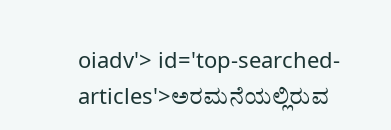oiadv'> id='top-searched-articles'>ಅರಮನೆಯಲ್ಲಿರುವ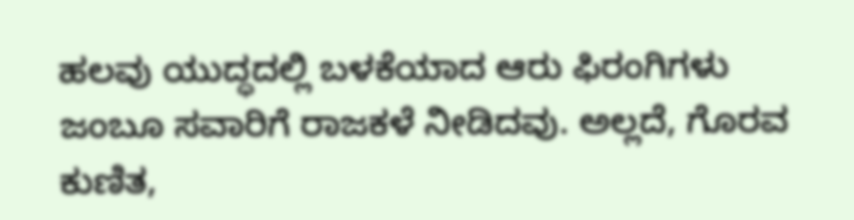ಹಲವು ಯುದ್ಧದಲ್ಲಿ ಬಳಕೆಯಾದ ಆರು ಫಿರಂಗಿಗಳು ಜಂಬೂ ಸವಾರಿಗೆ ರಾಜಕಳೆ ನೀಡಿದವು. ಅಲ್ಲದೆ, ಗೊರವ ಕುಣಿತ,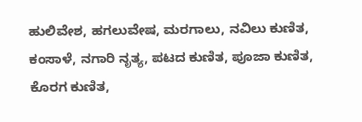ಹುಲಿವೇಶ, ಹಗಲುವೇಷ, ಮರಗಾಲು, ನವಿಲು ಕುಣಿತ, ಕಂಸಾಳೆ, ನಗಾರಿ ನೃತ್ಯ, ಪಟದ ಕುಣಿತ, ಪೂಜಾ ಕುಣಿತ, ಕೊರಗ ಕುಣಿತ,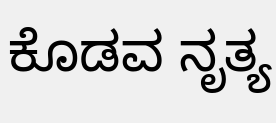ಕೊಡವ ನೃತ್ಯ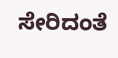ಸೇರಿದಂತೆ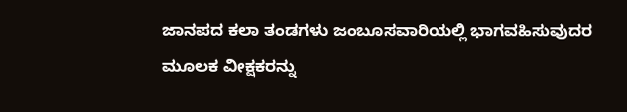ಜಾನಪದ ಕಲಾ ತಂಡಗಳು ಜಂಬೂಸವಾರಿಯಲ್ಲಿ ಭಾಗವಹಿಸುವುದರ ಮೂಲಕ ವೀಕ್ಷಕರನ್ನು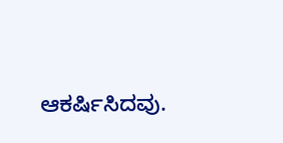ಆಕರ್ಷಿಸಿದವು.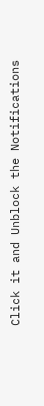Click it and Unblock the Notifications